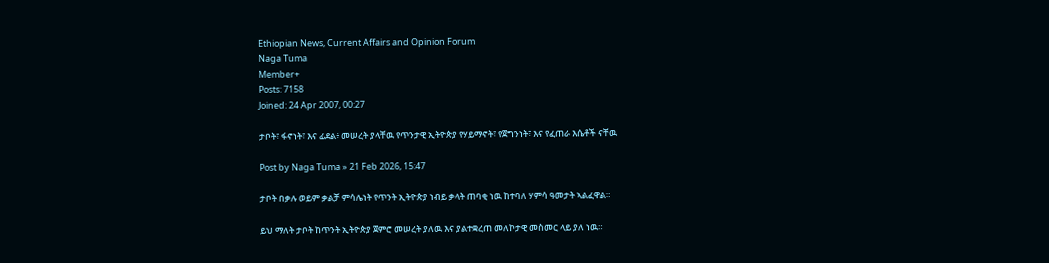Ethiopian News, Current Affairs and Opinion Forum
Naga Tuma
Member+
Posts: 7158
Joined: 24 Apr 2007, 00:27

ታቦት፣ ፋኖነት፣ እና ፊደል፥ መሠረት ያላቸዉ የጥንታዊ ኢትዮጵያ የሃይማኖት፣ የጀግንነት፣ እና የፈጠራ እሴቶች ናቸዉ

Post by Naga Tuma » 21 Feb 2026, 15:47

ታቦት በቃሉ ወይም ቃልቻ ምሳሌነት የጥንት ኢትዮጵያ ነብይ ቃላት ጠባቂ ነዉ ከተባለ ሃምሳ ዓመታት ኣልፈዋል።

ይህ ማለት ታቦት ከጥንት ኢትዮጵያ ጀምሮ መሠረት ያለዉ እና ያልተቋረጠ መለኮታዊ መስመር ላይ ያለ ነዉ።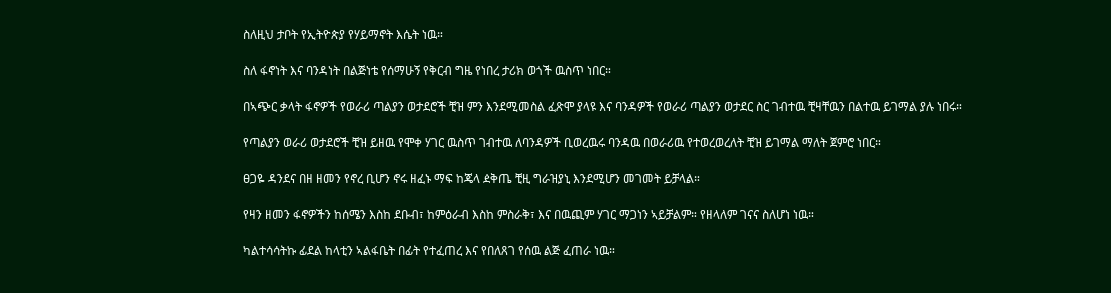ስለዚህ ታቦት የኢትዮጵያ የሃይማኖት እሴት ነዉ።

ስለ ፋኖነት እና ባንዳነት በልጅነቴ የሰማሁኝ የቅርብ ግዜ የነበረ ታሪክ ወጎች ዉስጥ ነበር።

በኣጭር ቃላት ፋኖዎች የወራሪ ጣልያን ወታደሮች ቺዝ ምን እንደሚመስል ፈጽሞ ያላዩ እና ባንዳዎች የወራሪ ጣልያን ወታደር ስር ገብተዉ ቺዛቸዉን በልተዉ ይገማል ያሉ ነበሩ።

የጣልያን ወራሪ ወታደሮች ቺዝ ይዘዉ የሞቀ ሃገር ዉስጥ ገብተዉ ለባንዳዎች ቢወረዉሩ ባንዳዉ በወራሪዉ የተወረወረለት ቺዝ ይገማል ማለት ጀምሮ ነበር።

ፀጋዬ ዳንደና በዘ ዘመን የኖረ ቢሆን ኖሩ ዘፈኑ ማፍ ከጄላ ዸቅጤ ቺዚ ግራዝያኒ እንደሚሆን መገመት ይቻላል።

የዛን ዘመን ፋኖዎችን ከሰሜን እስከ ደቡብ፣ ከምዕራብ እስከ ምስራቅ፣ እና በዉጪም ሃገር ማጋነን ኣይቻልም። የዘላለም ገናና ስለሆነ ነዉ።

ካልተሳሳትኩ ፊደል ከላቲን ኣልፋቤት በፊት የተፈጠረ እና የበለጸገ የሰዉ ልጅ ፈጠራ ነዉ።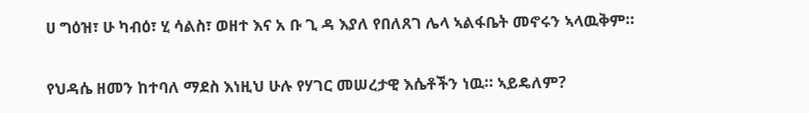ሀ ግዕዝ፣ ሁ ካብዕ፣ ሂ ሳልስ፣ ወዘተ እና አ ቡ ጊ ዳ እያለ የበለጸገ ሌላ ኣልፋቤት መኖሩን ኣላዉቅም።

የህዳሴ ዘመን ከተባለ ማደስ እነዚህ ሁሉ የሃገር መሠረታዊ እሴቶችን ነዉ። ኣይዴለም?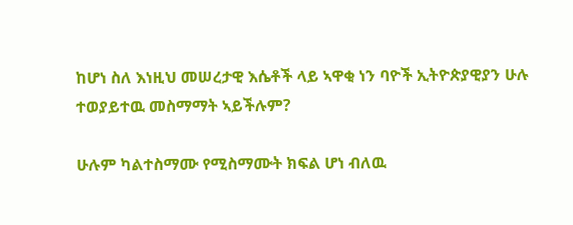ከሆነ ስለ እነዚህ መሠረታዊ እሴቶች ላይ ኣዋቂ ነን ባዮች ኢትዮጵያዊያን ሁሉ ተወያይተዉ መስማማት ኣይችሉም?

ሁሉም ካልተስማሙ የሚስማሙት ክፍል ሆነ ብለዉ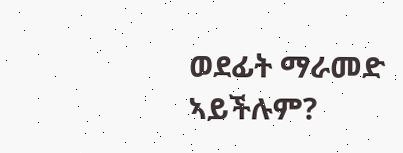ወደፊት ማራመድ ኣይችሉም?